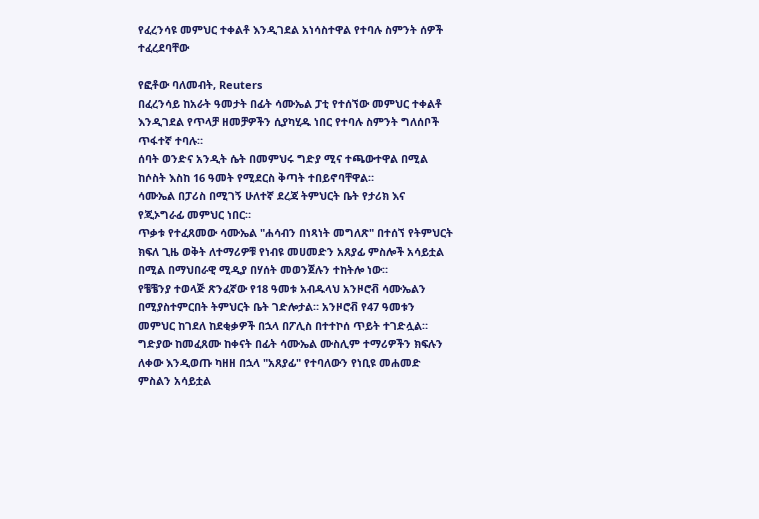የፈረንሳዩ መምህር ተቀልቶ እንዲገደል አነሳስተዋል የተባሉ ስምንት ሰዎች ተፈረደባቸው

የፎቶው ባለመብት, Reuters
በፈረንሳይ ከአራት ዓመታት በፊት ሳሙኤል ፓቲ የተሰኘው መምህር ተቀልቶ እንዲገደል የጥላቻ ዘመቻዎችን ሲያካሂዱ ነበር የተባሉ ስምንት ግለሰቦች ጥፋተኛ ተባሉ።
ሰባት ወንድና አንዲት ሴት በመምህሩ ግድያ ሚና ተጫውተዋል በሚል ከሶስት እስከ 16 ዓመት የሚደርስ ቅጣት ተበይኖባቸዋል።
ሳሙኤል በፓሪስ በሚገኝ ሁለተኛ ደረጃ ትምህርት ቤት የታሪክ እና የጂኦግራፊ መምህር ነበር።
ጥቃቱ የተፈጸመው ሳሙኤል "ሐሳብን በነጻነት መግለጽ" በተሰኘ የትምህርት ክፍለ ጊዜ ወቅት ለተማሪዎቹ የነብዩ መሀመድን አጸያፊ ምስሎች አሳይቷል በሚል በማህበራዊ ሚዲያ በሃሰት መወንጀሉን ተከትሎ ነው።
የቼቼንያ ተወላጅ ጽንፈኛው የ18 ዓመቱ አብዱላህ አንዞሮቭ ሳሙኤልን በሚያስተምርበት ትምህርት ቤት ገድሎታል። አንዞሮቭ የ47 ዓመቱን መምህር ከገደለ ከደቂቃዎች በኋላ በፖሊስ በተተኮሰ ጥይት ተገድሏል።
ግድያው ከመፈጸሙ ከቀናት በፊት ሳሙኤል ሙስሊም ተማሪዎችን ክፍሉን ለቀው እንዲወጡ ካዘዘ በኋላ "አጸያፊ" የተባለውን የነቢዩ መሐመድ ምስልን አሳይቷል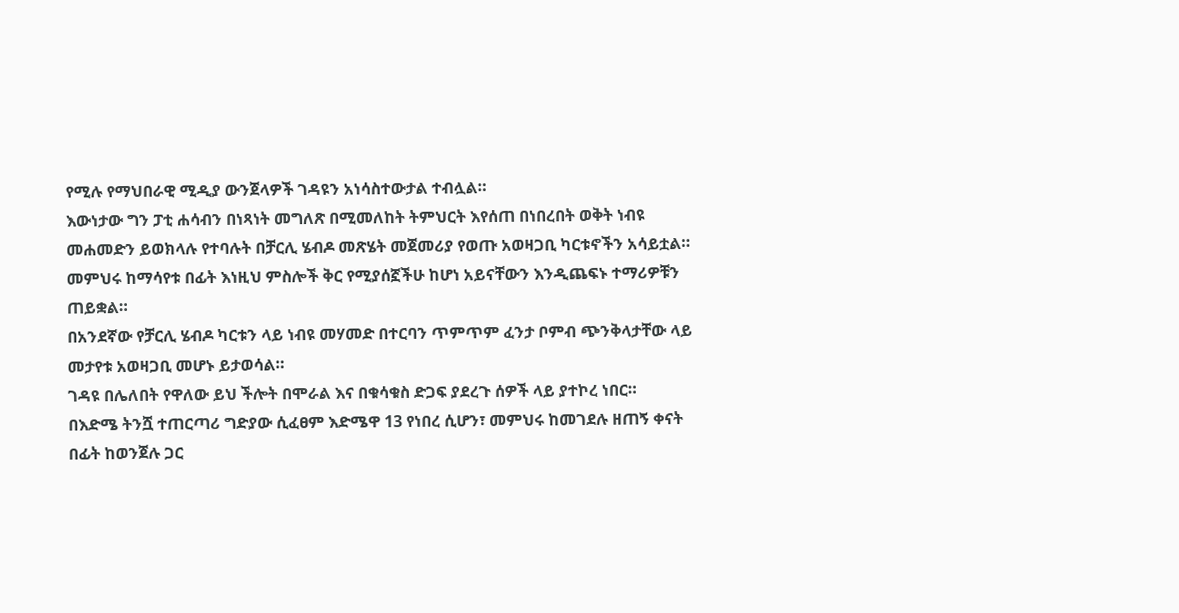የሚሉ የማህበራዊ ሚዲያ ውንጀላዎች ገዳዩን አነሳስተውታል ተብሏል።
እውነታው ግን ፓቲ ሐሳብን በነጻነት መግለጽ በሚመለከት ትምህርት እየሰጠ በነበረበት ወቅት ነብዩ መሐመድን ይወክላሉ የተባሉት በቻርሊ ሄብዶ መጽሄት መጀመሪያ የወጡ አወዛጋቢ ካርቱኖችን አሳይቷል።
መምህሩ ከማሳየቱ በፊት እነዚህ ምስሎች ቅር የሚያሰኟችሁ ከሆነ አይናቸውን እንዲጨፍኑ ተማሪዎቹን ጠይቋል።
በአንደኛው የቻርሊ ሄብዶ ካርቱን ላይ ነብዩ መሃመድ በተርባን ጥምጥም ፈንታ ቦምብ ጭንቅላታቸው ላይ መታየቱ አወዛጋቢ መሆኑ ይታወሳል።
ገዳዩ በሌለበት የዋለው ይህ ችሎት በሞራል እና በቁሳቁስ ድጋፍ ያደረጉ ሰዎች ላይ ያተኮረ ነበር።
በእድሜ ትንሿ ተጠርጣሪ ግድያው ሲፈፀም እድሜዋ 13 የነበረ ሲሆን፣ መምህሩ ከመገደሉ ዘጠኝ ቀናት በፊት ከወንጀሉ ጋር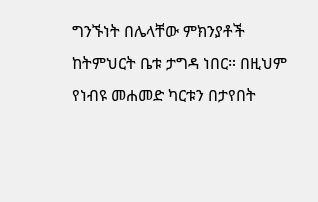ግንኙነት በሌላቸው ምክንያቶች ከትምህርት ቤቱ ታግዳ ነበር። በዚህም የነብዩ መሐመድ ካርቱን በታየበት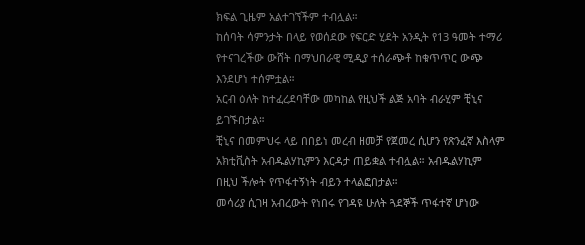ክፍል ጊዜም አልተገኘችም ተብሏል።
ከሰባት ሳምንታት በላይ የወሰደው የፍርድ ሂደት አንዲት የ13 ዓመት ተማሪ የተናገረችው ውሸት በማህበራዊ ሚዲያ ተሰራጭቶ ከቁጥጥር ውጭ እንደሆነ ተሰምቷል።
አርብ ዕለት ከተፈረደባቸው መካከል የዚህች ልጅ አባት ብራሂም ቺኒና ይገኙበታል።
ቺኒና በመምህሩ ላይ በበይነ መረብ ዘመቻ የጀመረ ሲሆን የጽንፈኛ እስላም አክቲቪስት አብዱልሃኪምን እርዳታ ጠይቋል ተብሏል። አብዱልሃኪም በዚህ ችሎት የጥፋተኝነት ብይን ተላልፎበታል።
መሳሪያ ሲገዛ አብረውት የነበሩ የገዳዩ ሁለት ጓደኞች ጥፋተኛ ሆነው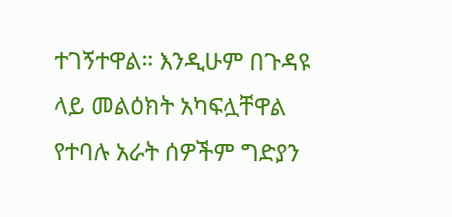ተገኝተዋል። እንዲሁም በጉዳዩ ላይ መልዕክት አካፍሏቸዋል የተባሉ አራት ሰዎችም ግድያን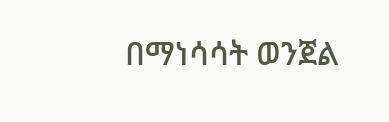በማነሳሳት ወንጀል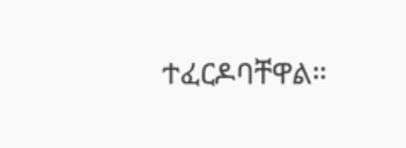ተፈርዶባቸዋል።